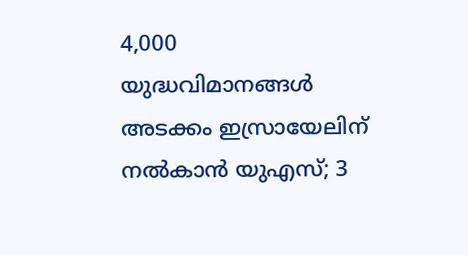4,000 യുദ്ധവിമാനങ്ങൾ അടക്കം ഇസ്രായേലിന് നൽകാൻ യുഎസ്; 3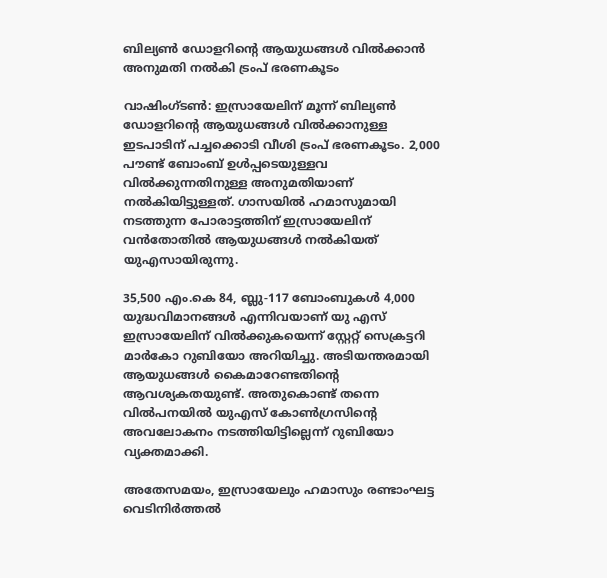ബില്യൺ ഡോളറിന്‍റെ ആയുധങ്ങൾ വിൽക്കാൻ അനുമതി നൽകി ട്രംപ് ഭരണകൂടം

വാഷിംഗ്ടൺ: ഇസ്രായേലിന് മൂന്ന് ബില്യൺ ഡോളറിന്റെ ആയുധങ്ങൾ വിൽക്കാനുള്ള ഇടപാടിന് പച്ചക്കൊടി വീശി ട്രംപ് ഭരണകൂടം. 2,000 പൗണ്ട് ബോംബ് ഉൾപ്പടെയുള്ളവ വിൽക്കുന്നതിനുള്ള അനുമതിയാണ് നല്‍കിയിട്ടുള്ളത്. ഗാസയിൽ ഹമാസുമായി നടത്തുന്ന പോരാട്ടത്തിന് ഇസ്രായേലിന് വൻതോതിൽ ആയുധങ്ങൾ നൽകിയത് യുഎസായിരുന്നു.

35,500 എം.കെ 84, ബ്ലു-117 ബോംബുകൾ 4,000 യുദ്ധവിമാനങ്ങൾ എന്നിവയാണ് യു എസ് ഇസ്രായേലിന് വിൽക്കുകയെന്ന് സ്റ്റേറ്റ് സെക്രട്ടറി മാർകോ റുബിയോ അറിയിച്ചു. അടിയന്തരമായി ആയുധങ്ങൾ കൈമാറേണ്ടതിന്‍റെ ആവശ്യകതയുണ്ട്. അതുകൊണ്ട് തന്നെ വിൽപനയിൽ യുഎസ് കോൺഗ്രസിന്‍റെ അവലോകനം നടത്തിയിട്ടില്ലെന്ന് റുബിയോ വ്യക്തമാക്കി.

അതേസമയം, ഇസ്രായേലും ഹമാസും രണ്ടാംഘട്ട വെടിനിർത്തൽ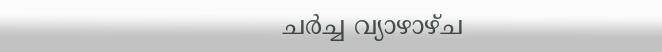ചർച്ച വ്യാഴാഴ്ച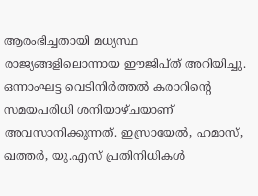ആരംഭിച്ചതായി മധ്യസ്ഥ രാജ്യങ്ങളിലൊന്നായ ഈജിപ്ത് അറിയിച്ചു. ഒന്നാംഘട്ട വെടിനിർത്തൽ കരാറിന്റെ സമയപരിധി ശനിയാഴ്ചയാണ് അവസാനിക്കുന്നത്. ഇസ്രായേൽ, ഹമാസ്, ഖത്തർ, യു.എസ് പ്രതിനിധികൾ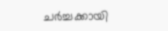ചർച്ചക്കായി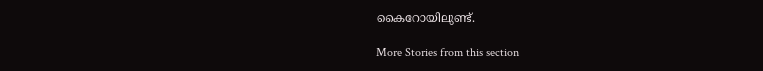കൈറോയിലുണ്ട്.

More Stories from this section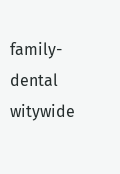family-dental
witywide